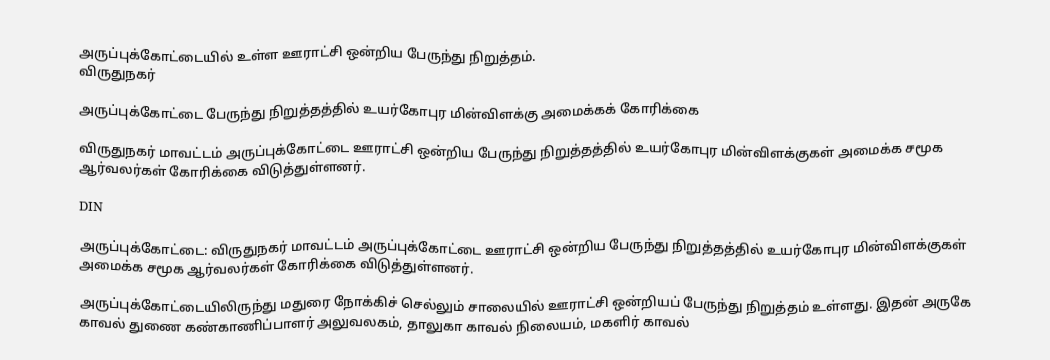அருப்புக்கோட்டையில் உள்ள ஊராட்சி ஒன்றிய பேருந்து நிறுத்தம்.
விருதுநகர்

அருப்புக்கோட்டை பேருந்து நிறுத்தத்தில் உயர்கோபுர மின்விளக்கு அமைக்கக் கோரிக்கை

விருதுநகர் மாவட்டம் அருப்புக்கோட்டை ஊராட்சி ஒன்றிய பேருந்து நிறுத்தத்தில் உயர்கோபுர மின்விளக்குகள் அமைக்க சமூக ஆர்வலர்கள் கோரிக்கை விடுத்துள்ளனர்.

DIN

அருப்புக்கோட்டை: விருதுநகர் மாவட்டம் அருப்புக்கோட்டை ஊராட்சி ஒன்றிய பேருந்து நிறுத்தத்தில் உயர்கோபுர மின்விளக்குகள் அமைக்க சமூக ஆர்வலர்கள் கோரிக்கை விடுத்துள்ளனர்.

அருப்புக்கோட்டையிலிருந்து மதுரை நோக்கிச் செல்லும் சாலையில் ஊராட்சி ஒன்றியப் பேருந்து நிறுத்தம் உள்ளது. இதன் அருகே காவல் துணை கண்காணிப்பாளர் அலுவலகம், தாலுகா காவல் நிலையம், மகளிர் காவல்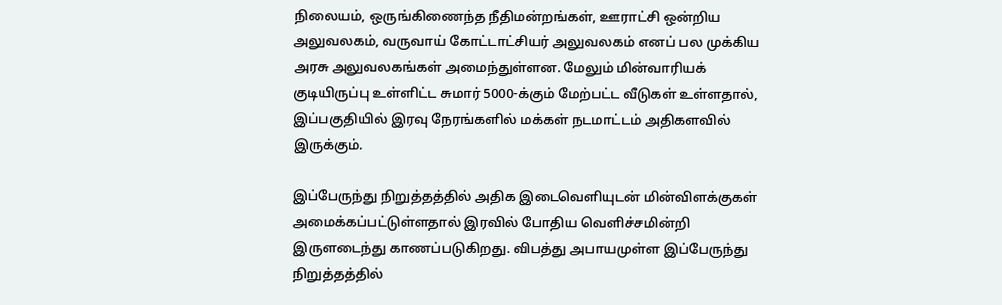நிலையம், ஒருங்கிணைந்த நீதிமன்றங்கள், ஊராட்சி ஒன்றிய அலுவலகம், வருவாய் கோட்டாட்சியர் அலுவலகம் எனப் பல முக்கிய அரசு அலுவலகங்கள் அமைந்துள்ளன. மேலும் மின்வாரியக் குடியிருப்பு உள்ளிட்ட சுமார் 5000-க்கும் மேற்பட்ட வீடுகள் உள்ளதால், இப்பகுதியில் இரவு நேரங்களில் மக்கள் நடமாட்டம் அதிகளவில் இருக்கும்.

இப்பேருந்து நிறுத்தத்தில் அதிக இடைவெளியுடன் மின்விளக்குகள் அமைக்கப்பட்டுள்ளதால் இரவில் போதிய வெளிச்சமின்றி இருளடைந்து காணப்படுகிறது. விபத்து அபாயமுள்ள இப்பேருந்து நிறுத்தத்தில்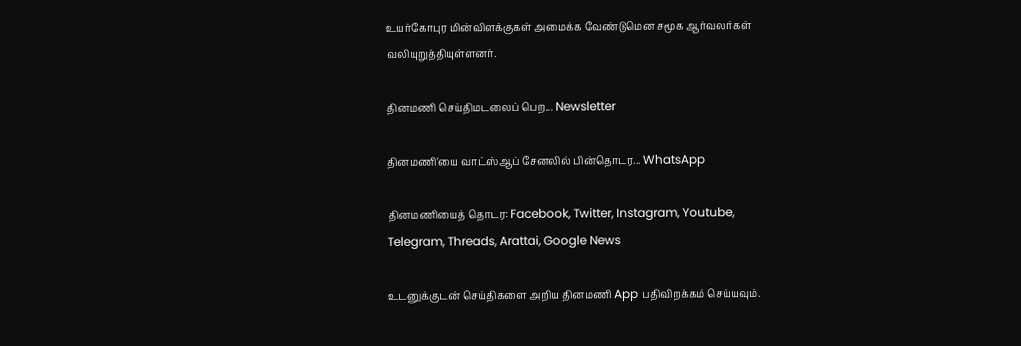உயர்கோபுர மின்விளக்குகள் அமைக்க வேண்டுமென சமூக ஆர்வலர்கள் வலியுறுத்தியுள்ளனர்.

தினமணி செய்திமடலைப் பெற... Newsletter

தினமணி'யை வாட்ஸ்ஆப் சேனலில் பின்தொடர... WhatsApp

தினமணியைத் தொடர: Facebook, Twitter, Instagram, Youtube, Telegram, Threads, Arattai, Google News

உடனுக்குடன் செய்திகளை அறிய தினமணி App பதிவிறக்கம் செய்யவும்.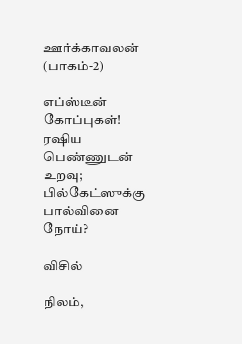ஊர்க்காவலன் (பாகம்-2)

எப்ஸ்டீன் கோப்புகள்! ரஷிய பெண்ணுடன் உறவு; பில்கேட்ஸுக்கு பால்வினை நோய்?

விசில்

நிலம்,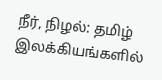நீர், நிழல்: தமிழ் இலக்கியங்களில்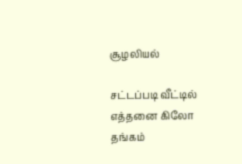சூழலியல்

சட்டப்படி வீட்டில் எத்தனை கிலோ தங்கம்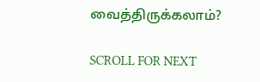வைத்திருக்கலாம்?

SCROLL FOR NEXT